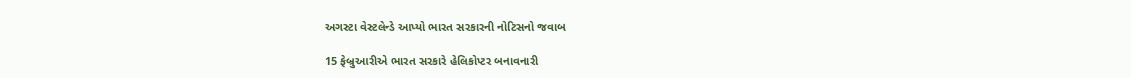અગસ્ટા વેસ્ટલેન્ડે આપ્યો ભારત સરકારની નોટિસનો જવાબ

15 ફેબ્રુઆરીએ ભારત સરકારે હેલિકોપ્ટર બનાવનારી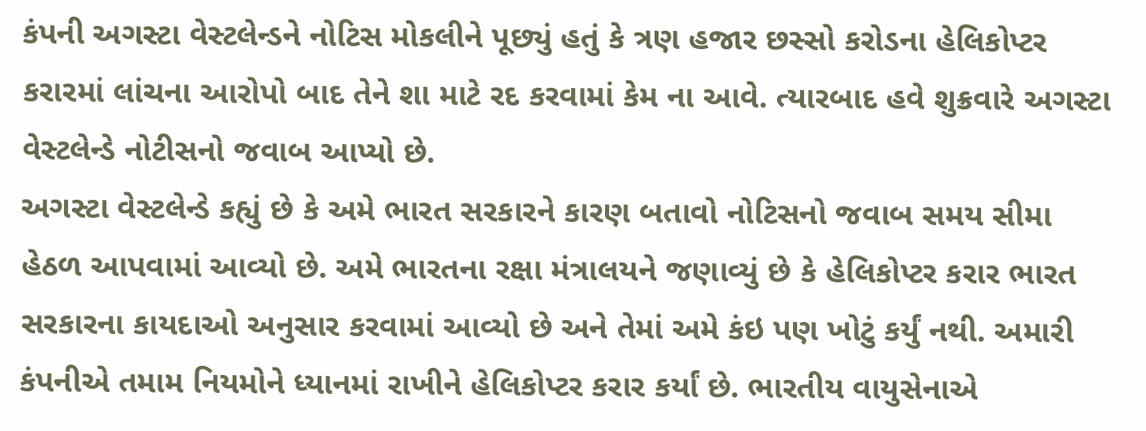કંપની અગસ્ટા વેસ્ટલેન્ડને નોટિસ મોકલીને પૂછ્યું હતું કે ત્રણ હજાર છસ્સો કરોડના હેલિકોપ્ટર કરારમાં લાંચના આરોપો બાદ તેને શા માટે રદ કરવામાં કેમ ના આવે. ત્યારબાદ હવે શુક્રવારે અગસ્ટા વેસ્ટલેન્ડે નોટીસનો જવાબ આપ્યો છે.
અગસ્ટા વેસ્ટલેન્ડે કહ્યું છે કે અમે ભારત સરકારને કારણ બતાવો નોટિસનો જવાબ સમય સીમા હેઠળ આપવામાં આવ્યો છે. અમે ભારતના રક્ષા મંત્રાલયને જણાવ્યું છે કે હેલિકોપ્ટર કરાર ભારત સરકારના કાયદાઓ અનુસાર કરવામાં આવ્યો છે અને તેમાં અમે કંઇ પણ ખોટું કર્યું નથી. અમારી કંપનીએ તમામ નિયમોને ધ્યાનમાં રાખીને હેલિકોપ્ટર કરાર કર્યાં છે. ભારતીય વાયુસેનાએ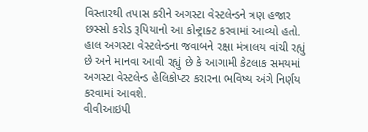વિસ્તારથી તપાસ કરીને અગસ્ટા વેસ્ટલેન્ડને ત્રણ હજાર છસ્સો કરોડ રૂપિયાનો આ કોન્ટ્રાક્ટ કરવામાં આવ્યો હતો.
હાલ અગસ્ટા વેસ્ટલેન્ડના જવાબને રક્ષા મંત્રાલય વાંચી રહ્યું છે અને માનવા આવી રહ્યું છે કે આગામી કેટલાક સમયમાં અગસ્ટા વેસ્ટલેન્ડ હેલિકોપ્ટર કરારના ભવિષ્ય અંગે નિર્ણય કરવામાં આવશે.
વીવીઆઇપી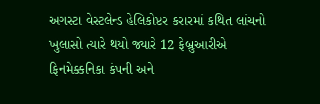અગસ્ટા વેસ્ટલેન્ડ હેલિકોપ્ટર કરારમાં કથિત લાંચનો ખુલાસો ત્યારે થયો જ્યારે 12 ફેબ્રુઆરીએ ફિનમેક્કનિકા કંપની અને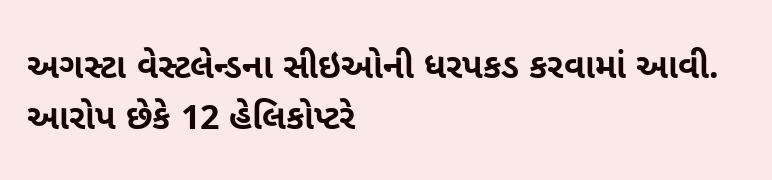અગસ્ટા વેસ્ટલેન્ડના સીઇઓની ધરપકડ કરવામાં આવી.
આરોપ છેકે 12 હેલિકોપ્ટરે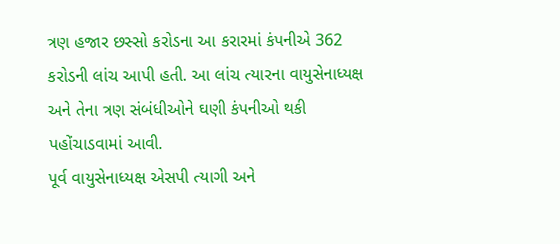ત્રણ હજાર છસ્સો કરોડના આ કરારમાં કંપનીએ 362 કરોડની લાંચ આપી હતી. આ લાંચ ત્યારના વાયુસેનાધ્યક્ષ અને તેના ત્રણ સંબંધીઓને ઘણી કંપનીઓ થકી પહોંચાડવામાં આવી.
પૂર્વ વાયુસેનાધ્યક્ષ એસપી ત્યાગી અને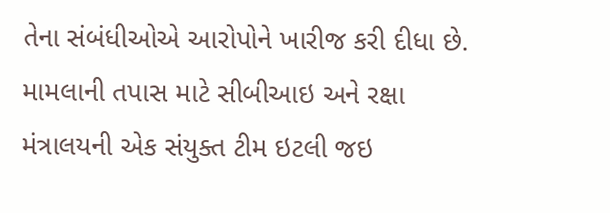તેના સંબંધીઓએ આરોપોને ખારીજ કરી દીધા છે. મામલાની તપાસ માટે સીબીઆઇ અને રક્ષા મંત્રાલયની એક સંયુક્ત ટીમ ઇટલી જઇ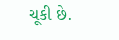ચૂકી છે.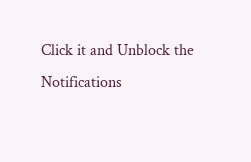Click it and Unblock the Notifications